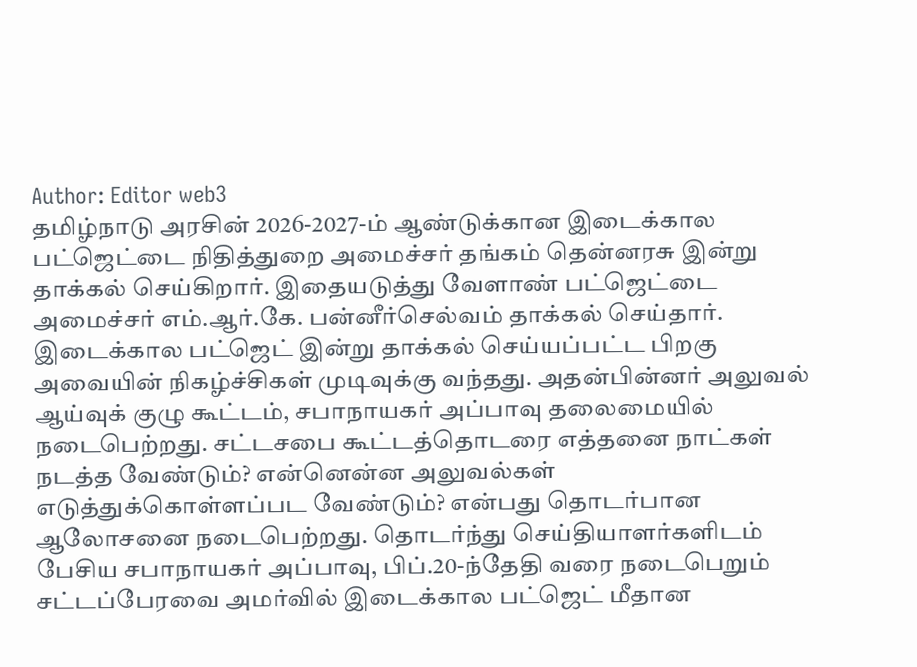Author: Editor web3
தமிழ்நாடு அரசின் 2026-2027-ம் ஆண்டுக்கான இடைக்கால பட்ஜெட்டை நிதித்துறை அமைச்சர் தங்கம் தென்னரசு இன்று தாக்கல் செய்கிறார். இதையடுத்து வேளாண் பட்ஜெட்டை அமைச்சர் எம்.ஆர்.கே. பன்னீர்செல்வம் தாக்கல் செய்தார். இடைக்கால பட்ஜெட் இன்று தாக்கல் செய்யப்பட்ட பிறகு அவையின் நிகழ்ச்சிகள் முடிவுக்கு வந்தது. அதன்பின்னர் அலுவல் ஆய்வுக் குழு கூட்டம், சபாநாயகர் அப்பாவு தலைமையில் நடைபெற்றது. சட்டசபை கூட்டத்தொடரை எத்தனை நாட்கள் நடத்த வேண்டும்? என்னென்ன அலுவல்கள் எடுத்துக்கொள்ளப்பட வேண்டும்? என்பது தொடர்பான ஆலோசனை நடைபெற்றது. தொடர்ந்து செய்தியாளர்களிடம் பேசிய சபாநாயகர் அப்பாவு, பிப்.20-ந்தேதி வரை நடைபெறும் சட்டப்பேரவை அமர்வில் இடைக்கால பட்ஜெட் மீதான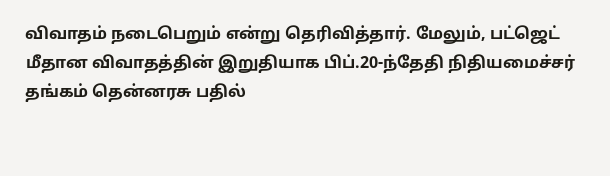விவாதம் நடைபெறும் என்று தெரிவித்தார். மேலும், பட்ஜெட் மீதான விவாதத்தின் இறுதியாக பிப்.20-ந்தேதி நிதியமைச்சர் தங்கம் தென்னரசு பதில்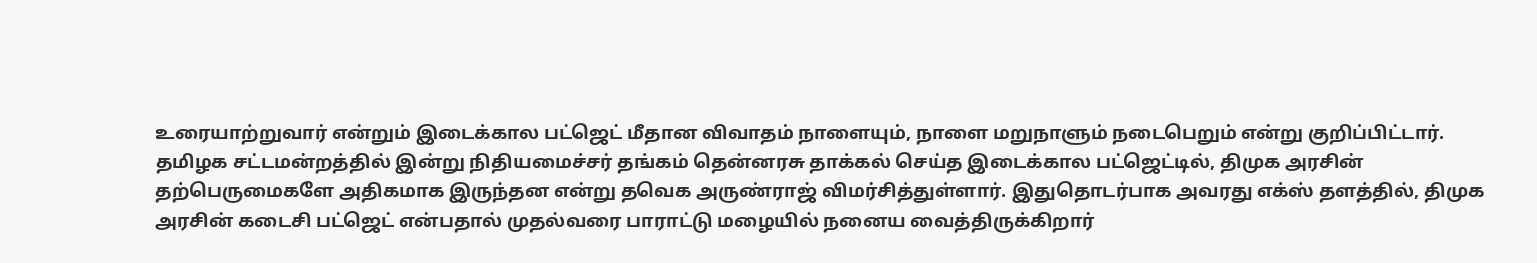உரையாற்றுவார் என்றும் இடைக்கால பட்ஜெட் மீதான விவாதம் நாளையும், நாளை மறுநாளும் நடைபெறும் என்று குறிப்பிட்டார்.
தமிழக சட்டமன்றத்தில் இன்று நிதியமைச்சர் தங்கம் தென்னரசு தாக்கல் செய்த இடைக்கால பட்ஜெட்டில், திமுக அரசின் தற்பெருமைகளே அதிகமாக இருந்தன என்று தவெக அருண்ராஜ் விமர்சித்துள்ளார். இதுதொடர்பாக அவரது எக்ஸ் தளத்தில், திமுக அரசின் கடைசி பட்ஜெட் என்பதால் முதல்வரை பாராட்டு மழையில் நனைய வைத்திருக்கிறார்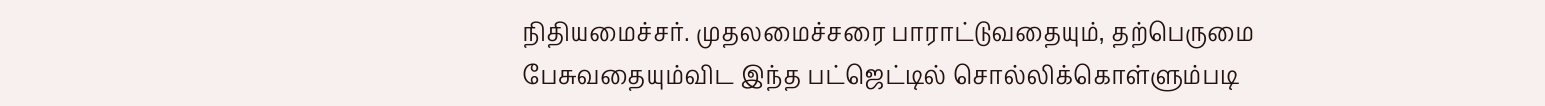நிதியமைச்சர். முதலமைச்சரை பாராட்டுவதையும், தற்பெருமை பேசுவதையும்விட இந்த பட்ஜெட்டில் சொல்லிக்கொள்ளும்படி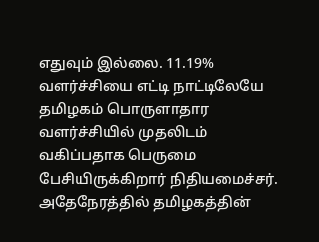எதுவும் இல்லை. 11.19% வளர்ச்சியை எட்டி நாட்டிலேயே தமிழகம் பொருளாதார வளர்ச்சியில் முதலிடம் வகிப்பதாக பெருமை பேசியிருக்கிறார் நிதியமைச்சர். அதேநேரத்தில் தமிழகத்தின்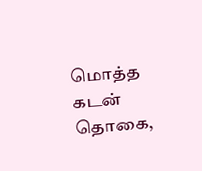மொத்த கடன் தொகை,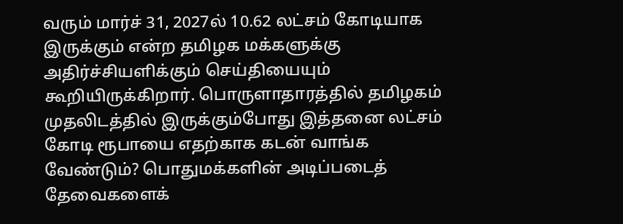வரும் மார்ச் 31, 2027ல் 10.62 லட்சம் கோடியாக இருக்கும் என்ற தமிழக மக்களுக்கு அதிர்ச்சியளிக்கும் செய்தியையும் கூறியிருக்கிறார். பொருளாதாரத்தில் தமிழகம் முதலிடத்தில் இருக்கும்போது இத்தனை லட்சம் கோடி ரூபாயை எதற்காக கடன் வாங்க வேண்டும்? பொதுமக்களின் அடிப்படைத் தேவைகளைக்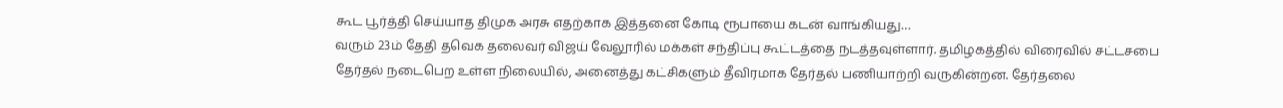கூட பூர்த்தி செய்யாத திமுக அரசு எதற்காக இத்தனை கோடி ரூபாயை கடன் வாங்கியது…
வரும் 23ம் தேதி தவெக தலைவர் விஜய் வேலூரில் மக்கள் சந்திப்பு கூட்டத்தை நடத்தவுள்ளார். தமிழகத்தில் விரைவில் சட்டசபை தேர்தல் நடைபெற உள்ள நிலையில், அனைத்து கட்சிகளும் தீவிரமாக தேர்தல் பணியாற்றி வருகின்றன. தேர்தலை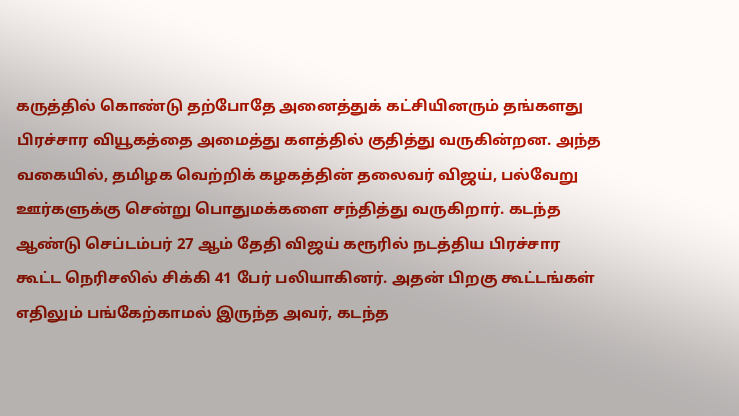கருத்தில் கொண்டு தற்போதே அனைத்துக் கட்சியினரும் தங்களது பிரச்சார வியூகத்தை அமைத்து களத்தில் குதித்து வருகின்றன. அந்த வகையில், தமிழக வெற்றிக் கழகத்தின் தலைவர் விஜய், பல்வேறு ஊர்களுக்கு சென்று பொதுமக்களை சந்தித்து வருகிறார். கடந்த ஆண்டு செப்டம்பர் 27 ஆம் தேதி விஜய் கரூரில் நடத்திய பிரச்சார கூட்ட நெரிசலில் சிக்கி 41 பேர் பலியாகினர். அதன் பிறகு கூட்டங்கள் எதிலும் பங்கேற்காமல் இருந்த அவர், கடந்த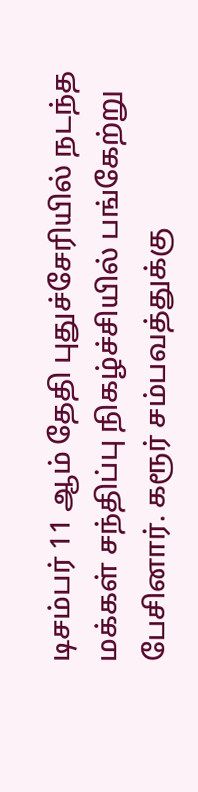டிசம்பர் 11 ஆம் தேதி புதுச்சேரியில் நடந்த மக்கள் சந்திப்பு நிகழ்ச்சியில் பங்கேற்று பேசினார். கரூர் சம்பவத்துக்கு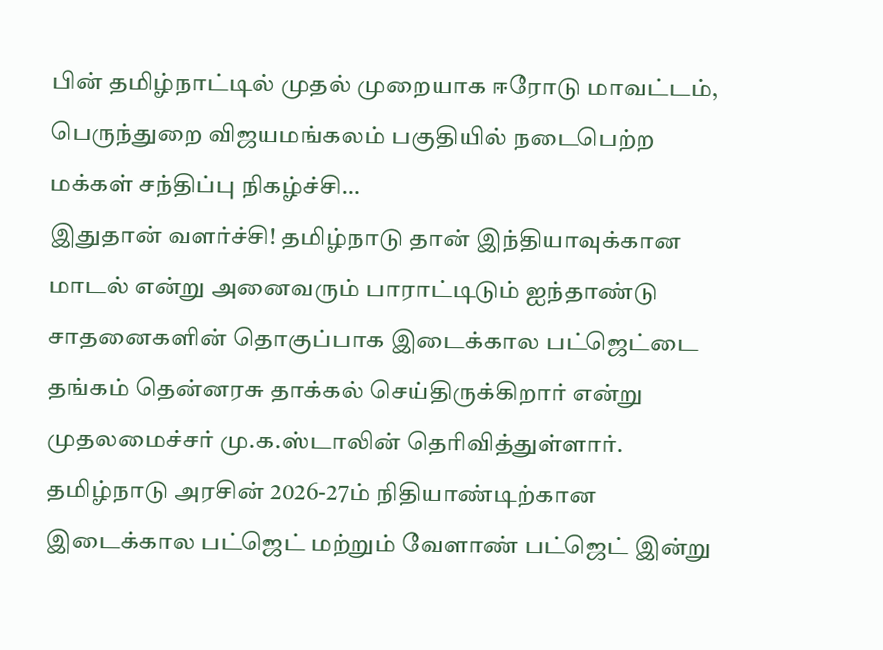பின் தமிழ்நாட்டில் முதல் முறையாக ஈரோடு மாவட்டம், பெருந்துறை விஜயமங்கலம் பகுதியில் நடைபெற்ற மக்கள் சந்திப்பு நிகழ்ச்சி…
இதுதான் வளர்ச்சி! தமிழ்நாடு தான் இந்தியாவுக்கான மாடல் என்று அனைவரும் பாராட்டிடும் ஐந்தாண்டு சாதனைகளின் தொகுப்பாக இடைக்கால பட்ஜெட்டை தங்கம் தென்னரசு தாக்கல் செய்திருக்கிறார் என்று முதலமைச்சர் மு.க.ஸ்டாலின் தெரிவித்துள்ளார். தமிழ்நாடு அரசின் 2026-27ம் நிதியாண்டிற்கான இடைக்கால பட்ஜெட் மற்றும் வேளாண் பட்ஜெட் இன்று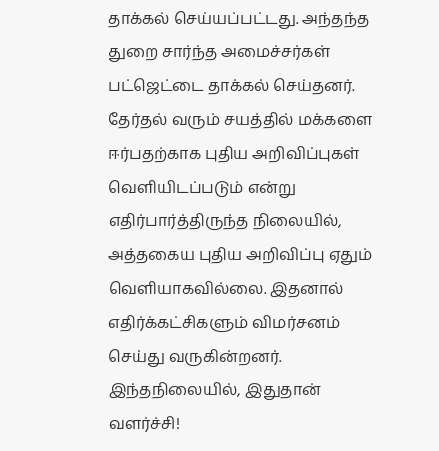தாக்கல் செய்யப்பட்டது. அந்தந்த துறை சார்ந்த அமைச்சர்கள் பட்ஜெட்டை தாக்கல் செய்தனர். தேர்தல் வரும் சயத்தில் மக்களை ஈர்பதற்காக புதிய அறிவிப்புகள் வெளியிடப்படும் என்று எதிர்பார்த்திருந்த நிலையில், அத்தகைய புதிய அறிவிப்பு ஏதும் வெளியாகவில்லை. இதனால் எதிர்க்கட்சிகளும் விமர்சனம் செய்து வருகின்றனர். இந்தநிலையில், இதுதான் வளர்ச்சி!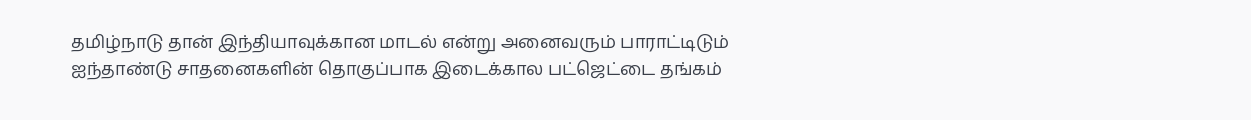தமிழ்நாடு தான் இந்தியாவுக்கான மாடல் என்று அனைவரும் பாராட்டிடும் ஐந்தாண்டு சாதனைகளின் தொகுப்பாக இடைக்கால பட்ஜெட்டை தங்கம்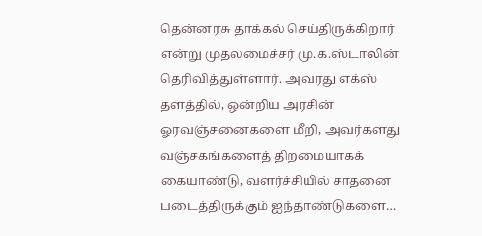தென்னரசு தாக்கல் செய்திருக்கிறார் என்று முதலமைச்சர் மு.க.ஸ்டாலின் தெரிவித்துள்ளார். அவரது எக்ஸ் தளத்தில், ஒன்றிய அரசின் ஓரவஞ்சனைகளை மீறி, அவர்களது வஞ்சகங்களைத் திறமையாகக் கையாண்டு, வளர்ச்சியில் சாதனை படைத்திருக்கும் ஐந்தாண்டுகளை…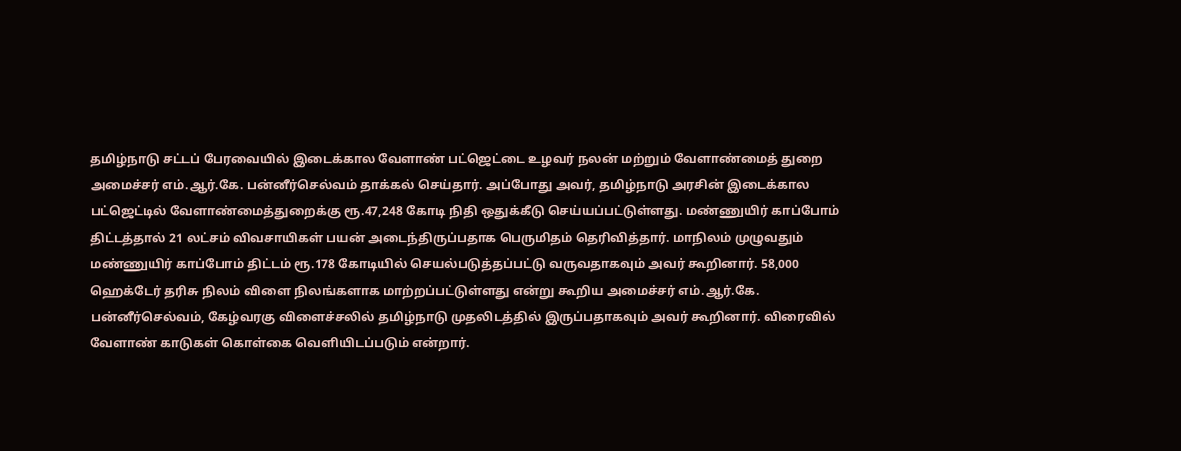தமிழ்நாடு சட்டப் பேரவையில் இடைக்கால வேளாண் பட்ஜெட்டை உழவர் நலன் மற்றும் வேளாண்மைத் துறை அமைச்சர் எம்.ஆர்.கே. பன்னீர்செல்வம் தாக்கல் செய்தார். அப்போது அவர், தமிழ்நாடு அரசின் இடைக்கால பட்ஜெட்டில் வேளாண்மைத்துறைக்கு ரூ.47,248 கோடி நிதி ஒதுக்கீடு செய்யப்பட்டுள்ளது. மண்ணுயிர் காப்போம் திட்டத்தால் 21 லட்சம் விவசாயிகள் பயன் அடைந்திருப்பதாக பெருமிதம் தெரிவித்தார். மாநிலம் முழுவதும் மண்ணுயிர் காப்போம் திட்டம் ரூ.178 கோடியில் செயல்படுத்தப்பட்டு வருவதாகவும் அவர் கூறினார். 58,000 ஹெக்டேர் தரிசு நிலம் விளை நிலங்களாக மாற்றப்பட்டுள்ளது என்று கூறிய அமைச்சர் எம்.ஆர்.கே. பன்னீர்செல்வம், கேழ்வரகு விளைச்சலில் தமிழ்நாடு முதலிடத்தில் இருப்பதாகவும் அவர் கூறினார். விரைவில் வேளாண் காடுகள் கொள்கை வெளியிடப்படும் என்றார்.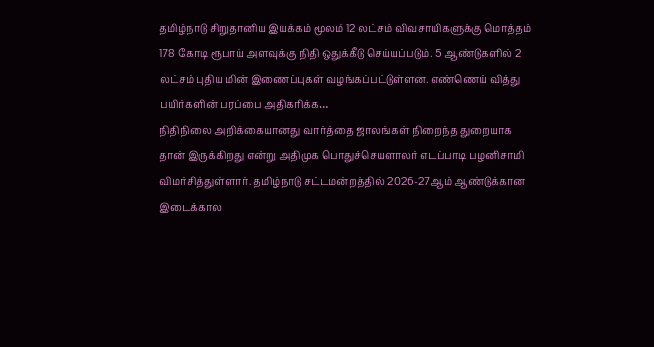தமிழ்நாடு சிறுதானிய இயக்கம் மூலம் 12 லட்சம் விவசாயிகளுக்கு மொத்தம் 178 கோடி ரூபாய் அளவுக்கு நிதி ஒதுக்கீடு செய்யப்படும். 5 ஆண்டுகளில் 2 லட்சம் புதிய மின் இணைப்புகள் வழங்கப்பட்டுள்ளன. எண்ணெய் வித்து பயிர்களின் பரப்பை அதிகரிக்க…
நிதிநிலை அறிக்கையானது வார்த்தை ஜாலங்கள் நிறைந்த துறையாக தான் இருக்கிறது என்று அதிமுக பொதுச்செயளாலர் எடப்பாடி பழனிசாமி விமர்சித்துள்ளார். தமிழ்நாடு சட்டமன்றத்தில் 2026-27ஆம் ஆண்டுக்கான இடைக்கால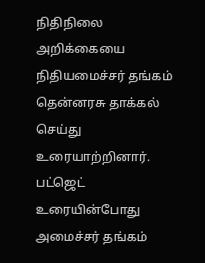நிதிநிலை அறிக்கையை நிதியமைச்சர் தங்கம் தென்னரசு தாக்கல் செய்து உரையாற்றினார். பட்ஜெட் உரையின்போது அமைச்சர் தங்கம்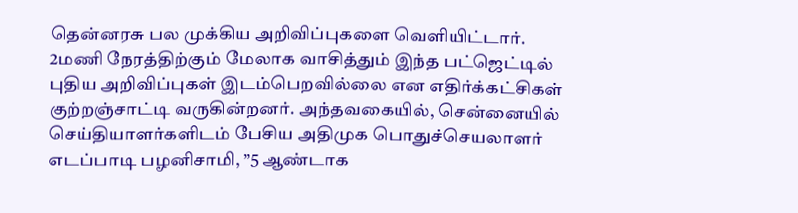தென்னரசு பல முக்கிய அறிவிப்புகளை வெளியிட்டார். 2மணி நேரத்திற்கும் மேலாக வாசித்தும் இந்த பட்ஜெட்டில் புதிய அறிவிப்புகள் இடம்பெறவில்லை என எதிர்க்கட்சிகள் குற்றஞ்சாட்டி வருகின்றனர். அந்தவகையில், சென்னையில் செய்தியாளர்களிடம் பேசிய அதிமுக பொதுச்செயலாளர் எடப்பாடி பழனிசாமி, ”5 ஆண்டாக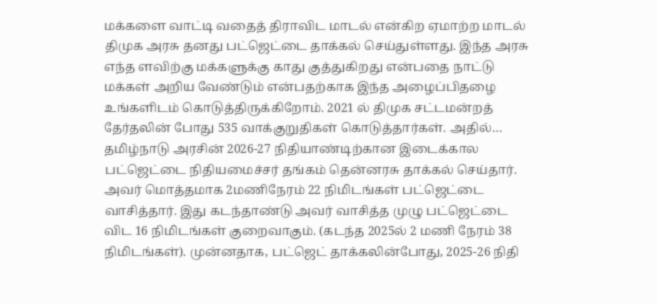மக்களை வாட்டி வதைத் திராவிட மாடல் என்கிற ஏமாற்ற மாடல் திமுக அரசு தனது பட்ஜெட்டை தாக்கல் செய்துள்ளது. இந்த அரசு எந்த ளவிற்கு மக்களுக்கு காது குத்துகிறது என்பதை நாட்டு மக்கள் அறிய வேண்டும் என்பதற்காக இந்த அழைப்பிதழை உங்களிடம் கொடுத்திருக்கிறோம். 2021 ல் திமுக சட்டமன்றத் தேர்தலின் போது 535 வாக்குறுதிகள் கொடுத்தார்கள். அதில்…
தமிழ்நாடு அரசின் 2026-27 நிதியாண்டிற்கான இடைக்கால பட்ஜெட்டை நிதியமைச்சர் தங்கம் தென்னரசு தாக்கல் செய்தார். அவர் மொத்தமாக 2மணிநேரம் 22 நிமிடங்கள் பட்ஜெட்டை வாசித்தார். இது கடந்தாண்டு அவர் வாசித்த முழு பட்ஜெட்டை விட 16 நிமிடங்கள் குறைவாகும். (கடந்த 2025ல் 2 மணி நேரம் 38 நிமிடங்கள்). முன்னதாக, பட்ஜெட் தாக்கலின்போது, 2025-26 நிதி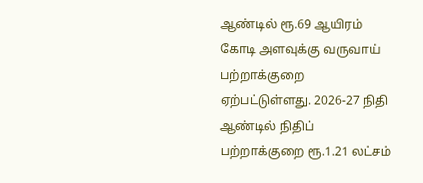ஆண்டில் ரூ.69 ஆயிரம் கோடி அளவுக்கு வருவாய் பற்றாக்குறை ஏற்பட்டுள்ளது. 2026-27 நிதி ஆண்டில் நிதிப் பற்றாக்குறை ரூ.1.21 லட்சம்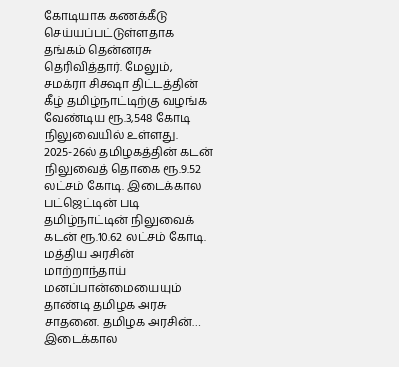கோடியாக கணக்கீடு செய்யப்பட்டுள்ளதாக தங்கம் தென்னரசு தெரிவித்தார். மேலும், சமக்ரா சிக்ஷா திட்டத்தின் கீழ் தமிழ்நாட்டிற்கு வழங்க வேண்டிய ரூ.3,548 கோடி நிலுவையில் உள்ளது. 2025-26ல் தமிழகத்தின் கடன் நிலுவைத் தொகை ரூ.9.52 லட்சம் கோடி. இடைக்கால பட்ஜெட்டின் படி தமிழ்நாட்டின் நிலுவைக் கடன் ரூ.10.62 லட்சம் கோடி. மத்திய அரசின் மாற்றாந்தாய் மனப்பான்மையையும் தாண்டி தமிழக அரசு சாதனை. தமிழக அரசின்…
இடைக்கால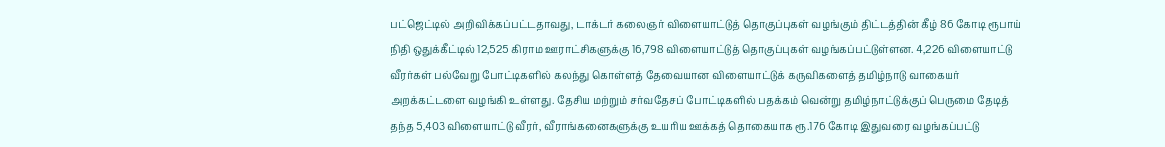பட்ஜெட்டில் அறிவிக்கப்பட்டதாவது, டாக்டர் கலைஞர் விளையாட்டுத் தொகுப்புகள் வழங்கும் திட்டத்தின் கீழ் 86 கோடி ரூபாய் நிதி ஒதுக்கீட்டில் 12,525 கிராம ஊராட்சிகளுக்கு 16,798 விளையாட்டுத் தொகுப்புகள் வழங்கப்பட்டுள்ளன. 4,226 விளையாட்டு வீரர்கள் பல்வேறு போட்டிகளில் கலந்து கொள்ளத் தேவையான விளையாட்டுக் கருவிகளைத் தமிழ்நாடு வாகையர் அறக்கட்டளை வழங்கி உள்ளது. தேசிய மற்றும் சர்வதேசப் போட்டிகளில் பதக்கம் வென்று தமிழ்நாட்டுக்குப் பெருமை தேடித் தந்த 5,403 விளையாட்டு வீரர், வீராங்கனைகளுக்கு உயரிய ஊக்கத் தொகையாக ரூ.176 கோடி இதுவரை வழங்கப்பட்டு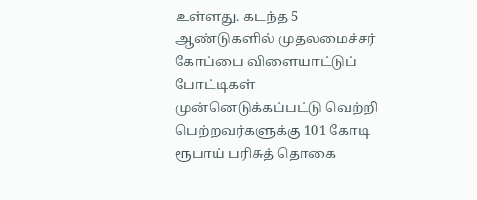உள்ளது. கடந்த 5 ஆண்டுகளில் முதலமைச்சர் கோப்பை விளையாட்டுப் போட்டிகள் முன்னெடுக்கப்பட்டு வெற்றி பெற்றவர்களுக்கு 101 கோடி ரூபாய் பரிசுத் தொகை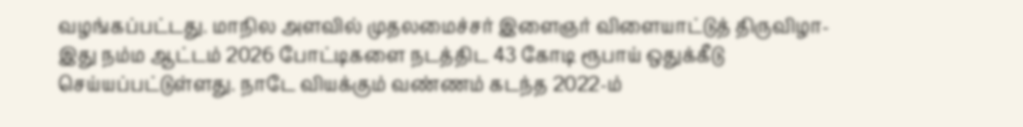வழங்கப்பட்டது. மாநில அளவில் முதலமைச்சர் இளைஞர் விளையாட்டுத் திருவிழா-இது நம்ம ஆட்டம் 2026 போட்டிகளை நடத்திட 43 கோடி ரூபாய் ஒதுக்கீடு செய்யப்பட்டுள்ளது. நாடே வியக்கும் வண்ணம் கடந்த 2022-ம்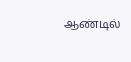ஆண்டில்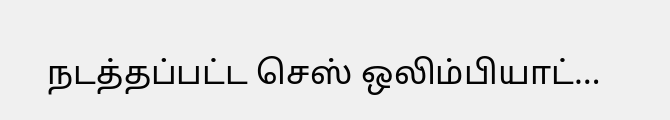நடத்தப்பட்ட செஸ் ஒலிம்பியாட்…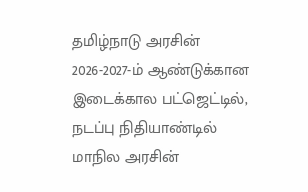தமிழ்நாடு அரசின் 2026-2027-ம் ஆண்டுக்கான இடைக்கால பட்ஜெட்டில், நடப்பு நிதியாண்டில் மாநில அரசின்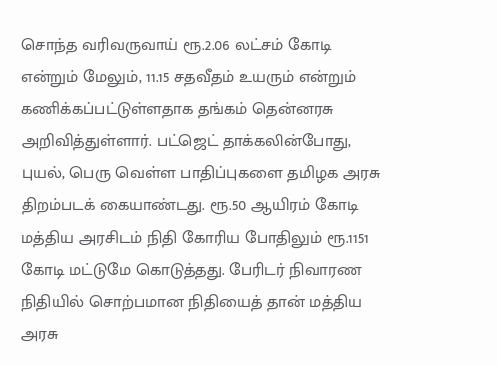சொந்த வரிவருவாய் ரூ.2.06 லட்சம் கோடி என்றும் மேலும், 11.15 சதவீதம் உயரும் என்றும் கணிக்கப்பட்டுள்ளதாக தங்கம் தென்னரசு அறிவித்துள்ளார். பட்ஜெட் தாக்கலின்போது, புயல், பெரு வெள்ள பாதிப்புகளை தமிழக அரசு திறம்படக் கையாண்டது. ரூ.50 ஆயிரம் கோடி மத்திய அரசிடம் நிதி கோரிய போதிலும் ரூ.1151 கோடி மட்டுமே கொடுத்தது. பேரிடர் நிவாரண நிதியில் சொற்பமான நிதியைத் தான் மத்திய அரசு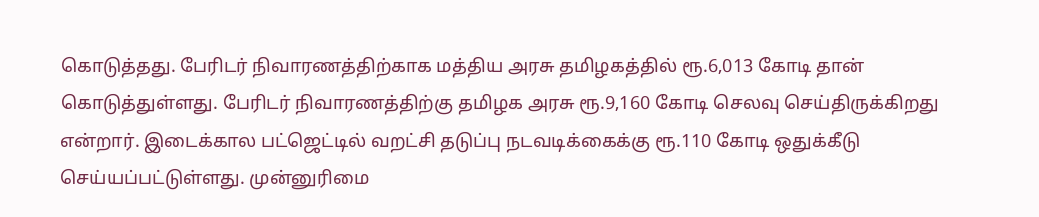கொடுத்தது. பேரிடர் நிவாரணத்திற்காக மத்திய அரசு தமிழகத்தில் ரூ.6,013 கோடி தான் கொடுத்துள்ளது. பேரிடர் நிவாரணத்திற்கு தமிழக அரசு ரூ.9,160 கோடி செலவு செய்திருக்கிறது என்றார். இடைக்கால பட்ஜெட்டில் வறட்சி தடுப்பு நடவடிக்கைக்கு ரூ.110 கோடி ஒதுக்கீடு செய்யப்பட்டுள்ளது. முன்னுரிமை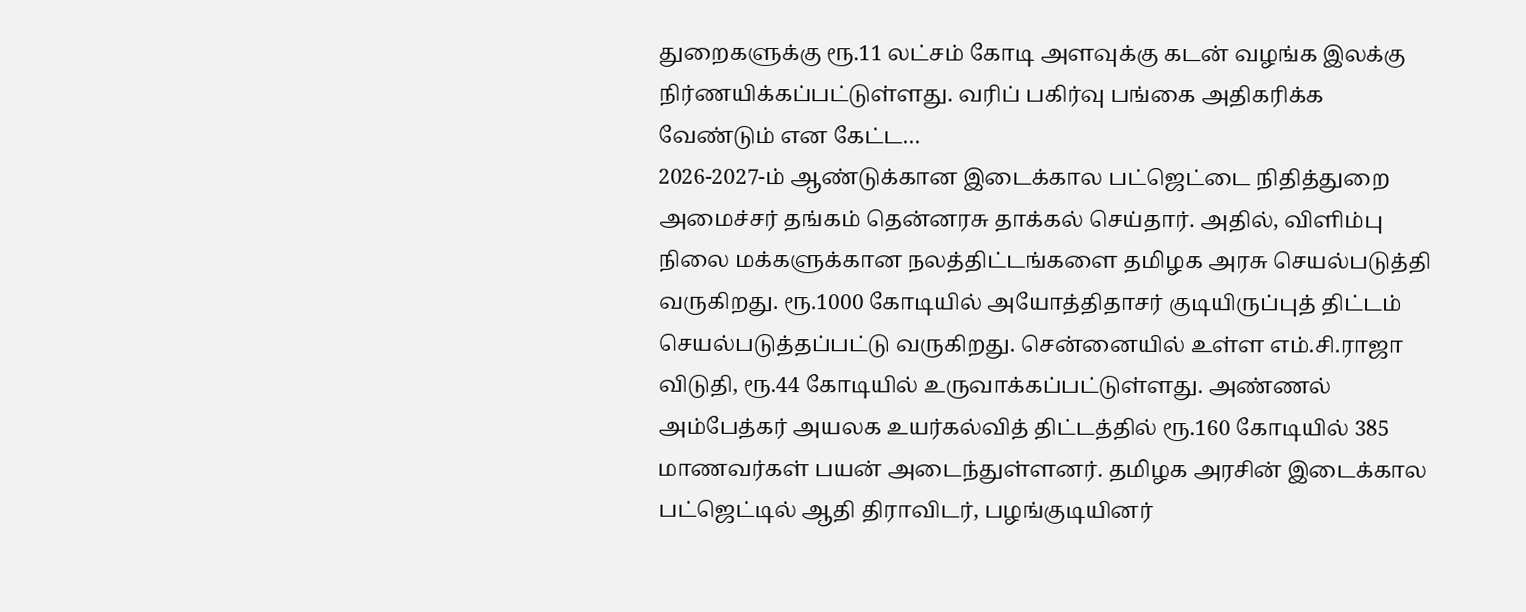துறைகளுக்கு ரூ.11 லட்சம் கோடி அளவுக்கு கடன் வழங்க இலக்கு நிர்ணயிக்கப்பட்டுள்ளது. வரிப் பகிர்வு பங்கை அதிகரிக்க வேண்டும் என கேட்ட…
2026-2027-ம் ஆண்டுக்கான இடைக்கால பட்ஜெட்டை நிதித்துறை அமைச்சர் தங்கம் தென்னரசு தாக்கல் செய்தார். அதில், விளிம்பு நிலை மக்களுக்கான நலத்திட்டங்களை தமிழக அரசு செயல்படுத்தி வருகிறது. ரூ.1000 கோடியில் அயோத்திதாசர் குடியிருப்புத் திட்டம் செயல்படுத்தப்பட்டு வருகிறது. சென்னையில் உள்ள எம்.சி.ராஜா விடுதி, ரூ.44 கோடியில் உருவாக்கப்பட்டுள்ளது. அண்ணல் அம்பேத்கர் அயலக உயர்கல்வித் திட்டத்தில் ரூ.160 கோடியில் 385 மாணவர்கள் பயன் அடைந்துள்ளனர். தமிழக அரசின் இடைக்கால பட்ஜெட்டில் ஆதி திராவிடர், பழங்குடியினர்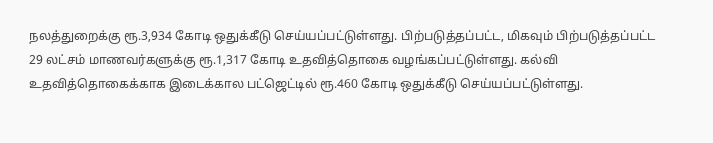நலத்துறைக்கு ரூ.3,934 கோடி ஒதுக்கீடு செய்யப்பட்டுள்ளது. பிற்படுத்தப்பட்ட, மிகவும் பிற்படுத்தப்பட்ட 29 லட்சம் மாணவர்களுக்கு ரூ.1,317 கோடி உதவித்தொகை வழங்கப்பட்டுள்ளது. கல்வி உதவித்தொகைக்காக இடைக்கால பட்ஜெட்டில் ரூ.460 கோடி ஒதுக்கீடு செய்யப்பட்டுள்ளது.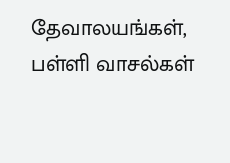தேவாலயங்கள், பள்ளி வாசல்கள்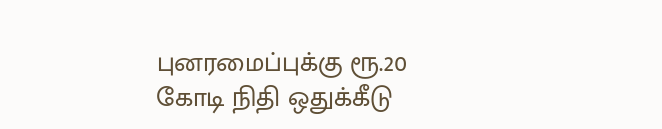புனரமைப்புக்கு ரூ.20 கோடி நிதி ஒதுக்கீடு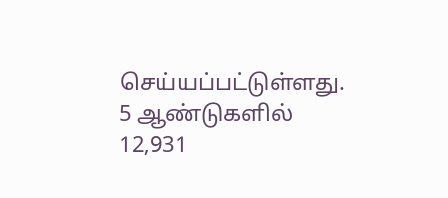செய்யப்பட்டுள்ளது. 5 ஆண்டுகளில் 12,931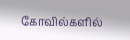கோவில்களில்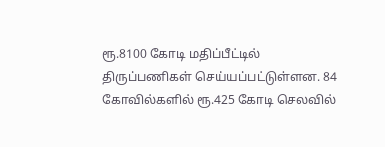ரூ.8100 கோடி மதிப்பீட்டில் திருப்பணிகள் செய்யப்பட்டுள்ளன. 84 கோவில்களில் ரூ.425 கோடி செலவில்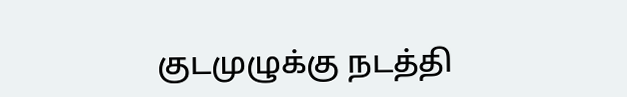குடமுழுக்கு நடத்தி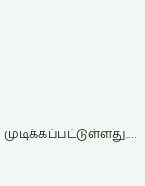முடிக்கப்பட்டுள்ளது.…